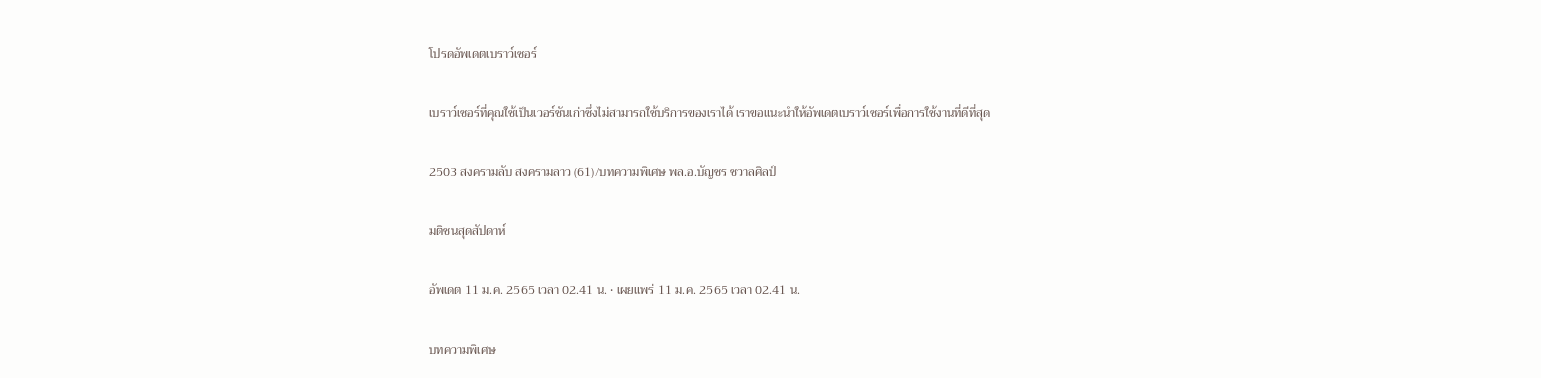โปรดอัพเดตเบราว์เซอร์

เบราว์เซอร์ที่คุณใช้เป็นเวอร์ชันเก่าซึ่งไม่สามารถใช้บริการของเราได้ เราขอแนะนำให้อัพเดตเบราว์เซอร์เพื่อการใช้งานที่ดีที่สุด

2503 สงครามลับ สงครามลาว (61)/บทความพิเศษ พล.อ.บัญชร ชวาลศิลป์

มติชนสุดสัปดาห์

อัพเดต 11 ม.ค. 2565 เวลา 02.41 น. • เผยแพร่ 11 ม.ค. 2565 เวลา 02.41 น.

บทความพิเศษ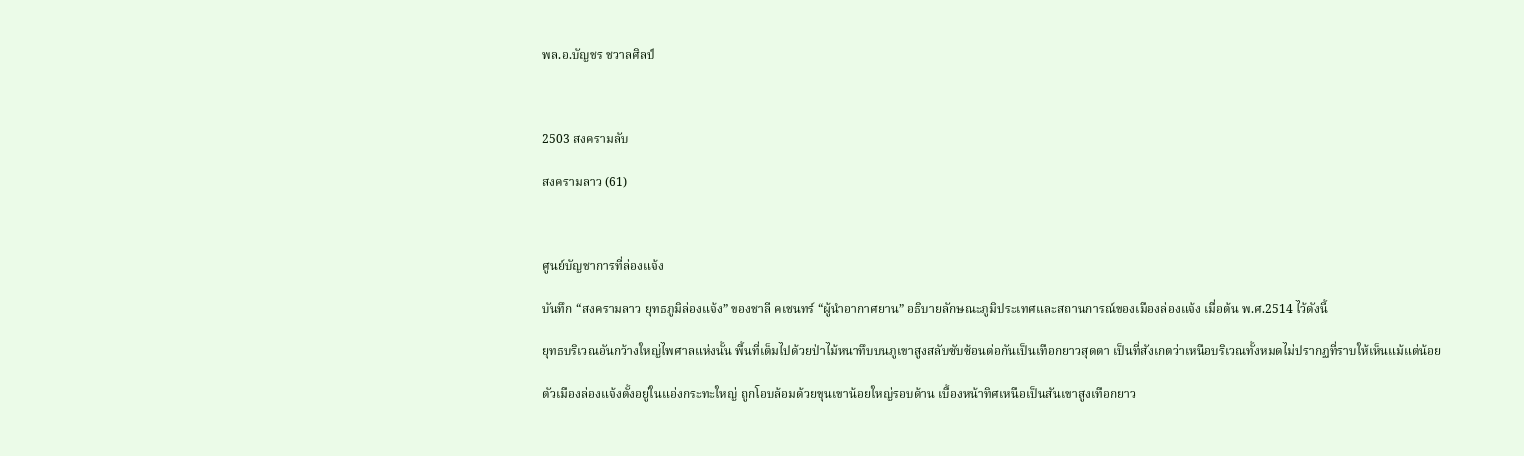พล.อ.บัญชร ชวาลศิลป์



2503 สงครามลับ

สงครามลาว (61)



ศูนย์บัญชาการที่ล่องแจ้ง

บันทึก “สงครามลาว ยุทธภูมิล่องแจ้ง” ของชาลี คเชนทร์ “ผู้นำอากาศยาน” อธิบายลักษณะภูมิประเทศและสถานการณ์ของเมืองล่องแจ้ง เมื่อต้น พ.ศ.2514 ไว้ดังนี้

ยุทธบริเวณอันกว้างใหญ่ไพศาลแห่งนั้น พื้นที่เต็มไปด้วยป่าไม้หนาทึบบนภูเขาสูงสลับซับซ้อนต่อกันเป็นเทือกยาวสุดตา เป็นที่สังเกตว่าเหนือบริเวณทั้งหมดไม่ปรากฏที่ราบให้เห็นแม้แต่น้อย

ตัวเมืองล่องแจ้งตั้งอยู่ในแอ่งกระทะใหญ่ ถูกโอบล้อมด้วยขุนเขาน้อยใหญ่รอบด้าน เบื้องหน้าทิศเหนือเป็นสันเขาสูงเทือกยาว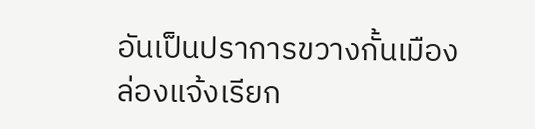อันเป็นปราการขวางกั้นเมืองล่องแจ้งเรียก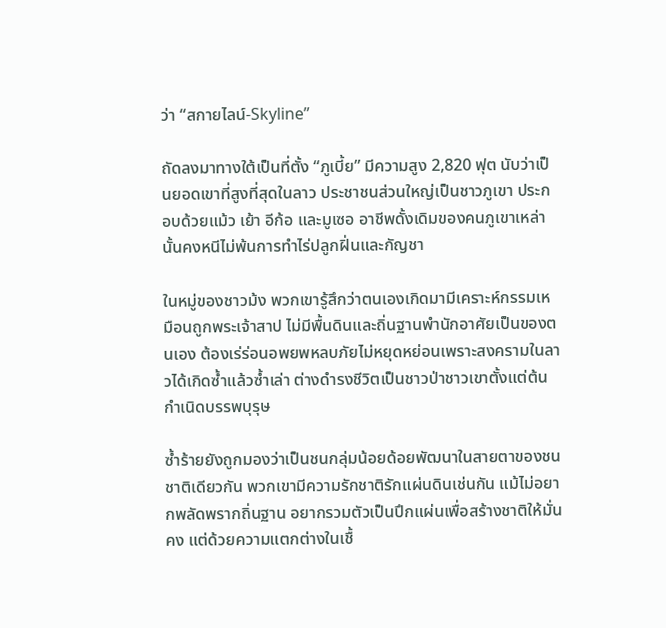ว่า “สกายไลน์-Skyline”

ถัดลงมาทางใต้เป็นที่ตั้ง “ภูเบี้ย” มีความสูง 2,820 ฟุต นับว่าเป็นยอดเขาที่สูงที่สุดในลาว ประชาชนส่วนใหญ่เป็นชาวภูเขา ประกอบด้วยแม้ว เย้า อีก้อ และมูเซอ อาชีพดั้งเดิมของคนภูเขาเหล่านั้นคงหนีไม่พ้นการทำไร่ปลูกฝิ่นและกัญชา

ในหมู่ของชาวม้ง พวกเขารู้สึกว่าตนเองเกิดมามีเคราะห์กรรมเหมือนถูกพระเจ้าสาป ไม่มีพื้นดินและถิ่นฐานพำนักอาศัยเป็นของตนเอง ต้องเร่ร่อนอพยพหลบภัยไม่หยุดหย่อนเพราะสงครามในลาวได้เกิดซ้ำแล้วซ้ำเล่า ต่างดำรงชีวิตเป็นชาวป่าชาวเขาตั้งแต่ต้นกำเนิดบรรพบุรุษ

ซ้ำร้ายยังถูกมองว่าเป็นชนกลุ่มน้อยด้อยพัฒนาในสายตาของชนชาติเดียวกัน พวกเขามีความรักชาติรักแผ่นดินเช่นกัน แม้ไม่อยากพลัดพรากถิ่นฐาน อยากรวมตัวเป็นปึกแผ่นเพื่อสร้างชาติให้มั่นคง แต่ด้วยความแตกต่างในเชื้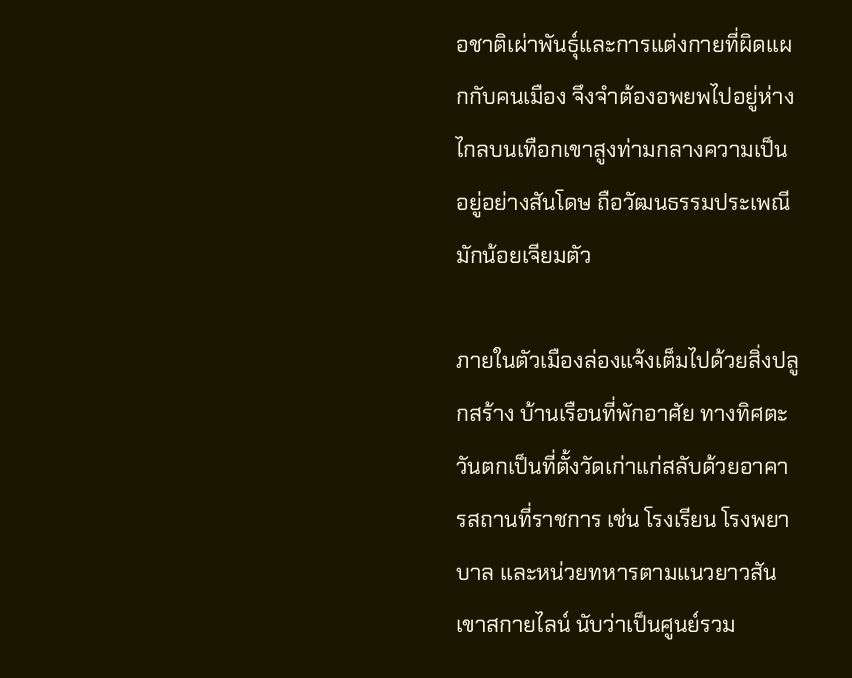อชาติเผ่าพันธุ์และการแต่งกายที่ผิดแผกกับคนเมือง จึงจำต้องอพยพไปอยู่ห่างไกลบนเทือกเขาสูงท่ามกลางความเป็นอยู่อย่างสันโดษ ถือวัฒนธรรมประเพณีมักน้อยเจียมตัว

ภายในตัวเมืองล่องแจ้งเต็มไปด้วยสิ่งปลูกสร้าง บ้านเรือนที่พักอาศัย ทางทิศตะวันตกเป็นที่ตั้งวัดเก่าแก่สลับด้วยอาคารสถานที่ราชการ เช่น โรงเรียน โรงพยาบาล และหน่วยทหารตามแนวยาวสันเขาสกายไลน์ นับว่าเป็นศูนย์รวม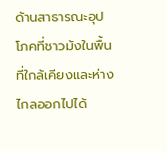ด้านสาธารณะอุปโภคที่ชาวม้งในพื้นที่ใกล้เคียงและห่างไกลออกไปได้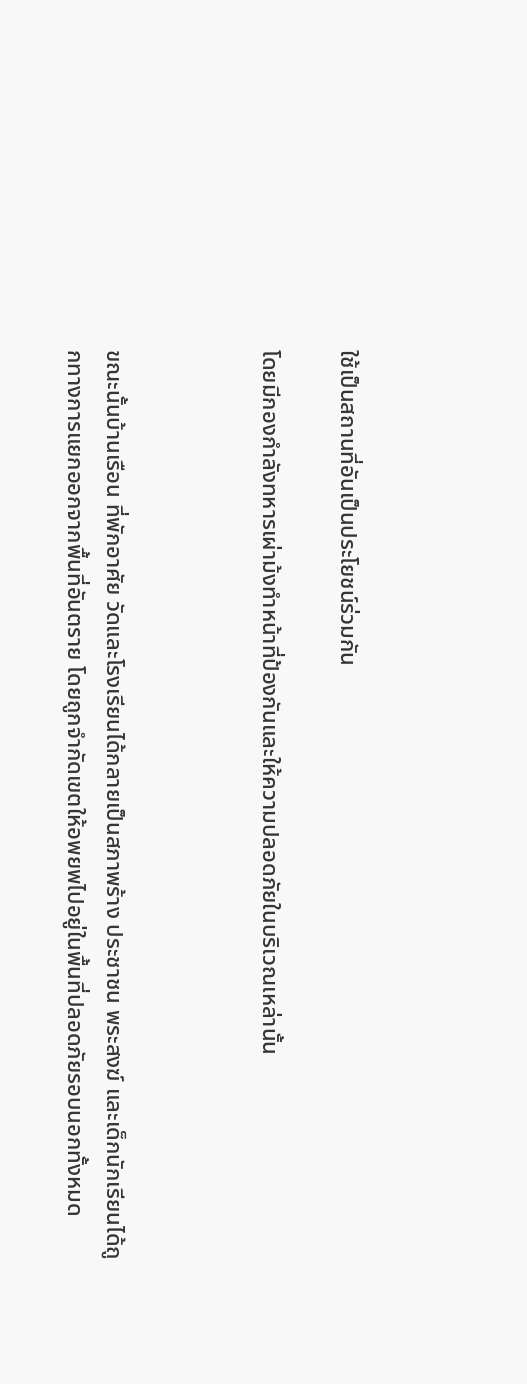ใช้เป็นสถานที่อันเป็นประโยชน์ร่วมกัน

โดยมีกองกำลังทหารเผ่าม้งทำหน้าที่ป้องกันและให้ความปลอดภัยในบริเวณเหล่านั้น



ขณะนั้นบ้านเรือน ที่พักอาศัย วัดและโรงเรียนได้กลายเป็นสภาพร้าง ประชาชน พระสงฆ์ และเด็กนักเรียนได้ถูกทางการแยกออกจากพื้นที่อันตราย โดยถูกจำกัดเขตให้อพยพไปอยู่ในพื้นที่ปลอดภัยรอบนอกทั้งหมด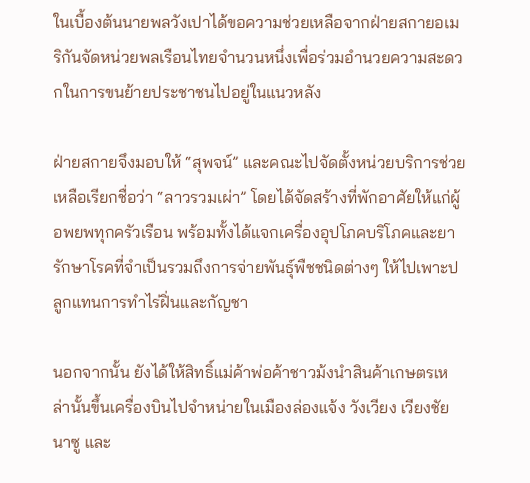ในเบื้องต้นนายพลวังเปาได้ขอความช่วยเหลือจากฝ่ายสกายอเมริกันจัดหน่วยพลเรือนไทยจำนวนหนึ่งเพื่อร่วมอำนวยความสะดวกในการขนย้ายประชาชนไปอยู่ในแนวหลัง

ฝ่ายสกายจึงมอบให้ “สุพจน์” และคณะไปจัดตั้งหน่วยบริการช่วยเหลือเรียกชื่อว่า “ลาวรวมเผ่า” โดยได้จัดสร้างที่พักอาศัยให้แก่ผู้อพยพทุกครัวเรือน พร้อมทั้งได้แจกเครื่องอุปโภคบริโภคและยารักษาโรคที่จำเป็นรวมถึงการจ่ายพันธุ์พืชชนิดต่างๆ ให้ไปเพาะปลูกแทนการทำไร่ฝิ่นและกัญชา

นอกจากนั้น ยังได้ให้สิทธิ์แม่ค้าพ่อค้าชาวม้งนำสินค้าเกษตรเหล่านั้นขึ้นเครื่องบินไปจำหน่ายในเมืองล่องแจ้ง วังเวียง เวียงชัย นาซู และ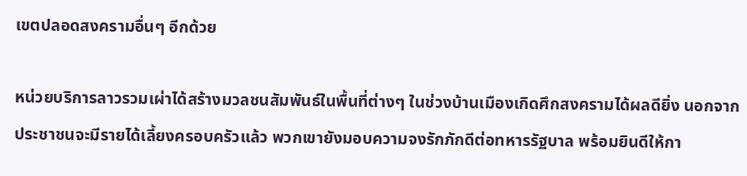เขตปลอดสงครามอื่นๆ อีกด้วย

หน่วยบริการลาวรวมเผ่าได้สร้างมวลชนสัมพันธ์ในพื้นที่ต่างๆ ในช่วงบ้านเมืองเกิดศึกสงครามได้ผลดียิ่ง นอกจากประชาชนจะมีรายได้เลี้ยงครอบครัวแล้ว พวกเขายังมอบความจงรักภักดีต่อทหารรัฐบาล พร้อมยินดีให้กา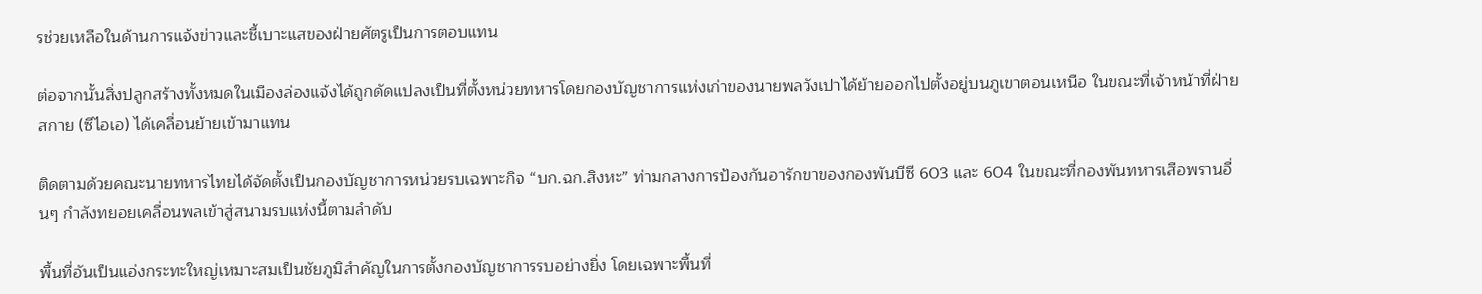รช่วยเหลือในด้านการแจ้งข่าวและชี้เบาะแสของฝ่ายศัตรูเป็นการตอบแทน

ต่อจากนั้นสิ่งปลูกสร้างทั้งหมดในเมืองล่องแจ้งได้ถูกดัดแปลงเป็นที่ตั้งหน่วยทหารโดยกองบัญชาการแห่งเก่าของนายพลวังเปาได้ย้ายออกไปตั้งอยู่บนภูเขาตอนเหนือ ในขณะที่เจ้าหน้าที่ฝ่ายสกาย (ซีไอเอ) ได้เคลื่อนย้ายเข้ามาแทน

ติดตามด้วยคณะนายทหารไทยได้จัดตั้งเป็นกองบัญชาการหน่วยรบเฉพาะกิจ “บก.ฉก.สิงหะ” ท่ามกลางการป้องกันอารักขาของกองพันบีซี 603 และ 604 ในขณะที่กองพันทหารเสือพรานอื่นๆ กำลังทยอยเคลื่อนพลเข้าสู่สนามรบแห่งนี้ตามลำดับ

พื้นที่อันเป็นแอ่งกระทะใหญ่เหมาะสมเป็นชัยภูมิสำคัญในการตั้งกองบัญชาการรบอย่างยิ่ง โดยเฉพาะพื้นที่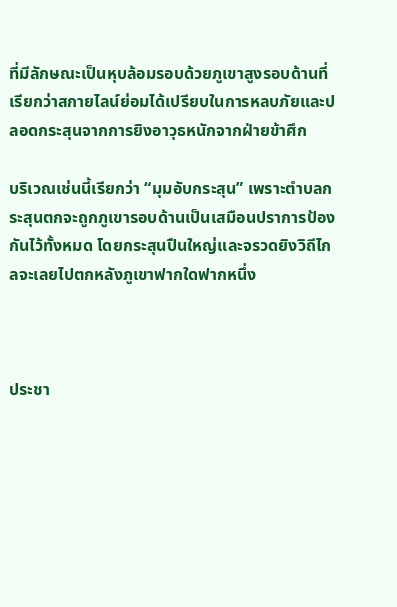ที่มีลักษณะเป็นหุบล้อมรอบด้วยภูเขาสูงรอบด้านที่เรียกว่าสกายไลน์ย่อมได้เปรียบในการหลบภัยและปลอดกระสุนจากการยิงอาวุธหนักจากฝ่ายข้าศึก

บริเวณเช่นนี้เรียกว่า “มุมอับกระสุน” เพราะตำบลกระสุนตกจะถูกภูเขารอบด้านเป็นเสมือนปราการป้องกันไว้ทั้งหมด โดยกระสุนปืนใหญ่และจรวดยิงวิถีไกลจะเลยไปตกหลังภูเขาฟากใดฟากหนึ่ง



ประชา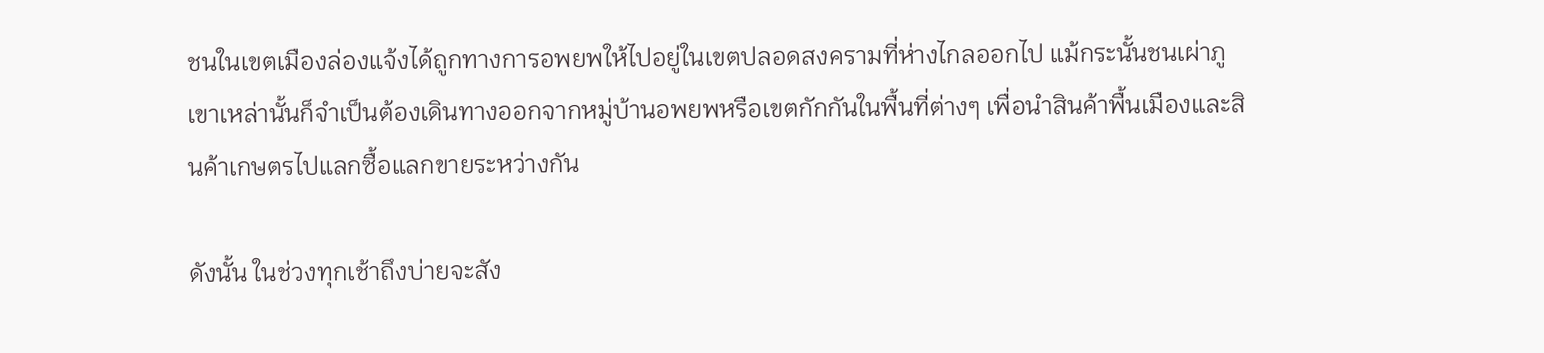ชนในเขตเมืองล่องแจ้งได้ถูกทางการอพยพให้ไปอยู่ในเขตปลอดสงครามที่ห่างไกลออกไป แม้กระนั้นชนเผ่าภูเขาเหล่านั้นก็จำเป็นต้องเดินทางออกจากหมู่บ้านอพยพหรือเขตกักกันในพื้นที่ต่างๆ เพื่อนำสินค้าพื้นเมืองและสินค้าเกษตรไปแลกซื้อแลกขายระหว่างกัน

ดังนั้น ในช่วงทุกเช้าถึงบ่ายจะสัง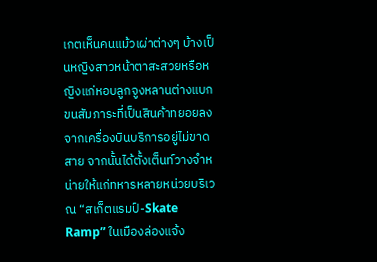เกตเห็นคนแม้วเผ่าต่างๆ บ้างเป็นหญิงสาวหน้าตาสะสวยหรือหญิงแก่หอบลูกจูงหลานต่างแบกขนสัมภาระที่เป็นสินค้าทยอยลงจากเครื่องบินบริการอยู่ไม่ขาดสาย จากนั้นได้ตั้งเต็นท์วางจำหน่ายให้แก่ทหารหลายหน่วยบริเวณ “สเก็ตแรมป์-Skate Ramp” ในเมืองล่องแจ้ง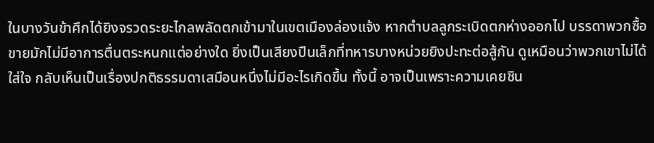ในบางวันข้าศึกได้ยิงจรวดระยะไกลพลัดตกเข้ามาในเขตเมืองล่องแจ้ง หากตำบลลูกระเบิดตกห่างออกไป บรรดาพวกซื้อขายมักไม่มีอาการตื่นตระหนกแต่อย่างใด ยิ่งเป็นเสียงปืนเล็กที่ทหารบางหน่วยยิงปะทะต่อสู้กัน ดูเหมือนว่าพวกเขาไม่ได้ใส่ใจ กลับเห็นเป็นเรื่องปกติธรรมดาเสมือนหนึ่งไม่มีอะไรเกิดขึ้น ทั้งนี้ อาจเป็นเพราะความเคยชิน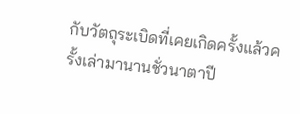กับวัตถุระเบิดที่เคยเกิดครั้งแล้วครั้งเล่ามานานชั่วนาตาปี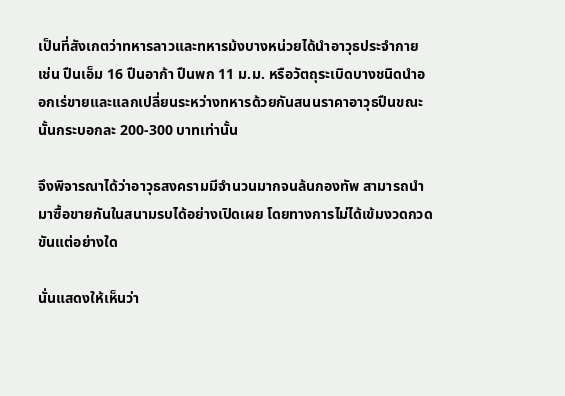เป็นที่สังเกตว่าทหารลาวและทหารม้งบางหน่วยได้นำอาวุธประจำกาย เช่น ปืนเอ็ม 16 ปืนอาก้า ปืนพก 11 ม.ม. หรือวัตถุระเบิดบางชนิดนำออกเร่ขายและแลกเปลี่ยนระหว่างทหารด้วยกันสนนราคาอาวุธปืนขณะนั้นกระบอกละ 200-300 บาทเท่านั้น

จึงพิจารณาได้ว่าอาวุธสงครามมีจำนวนมากจนล้นกองทัพ สามารถนำมาซื้อขายกันในสนามรบได้อย่างเปิดเผย โดยทางการไม่ได้เข้มงวดกวดขันแต่อย่างใด

นั่นแสดงให้เห็นว่า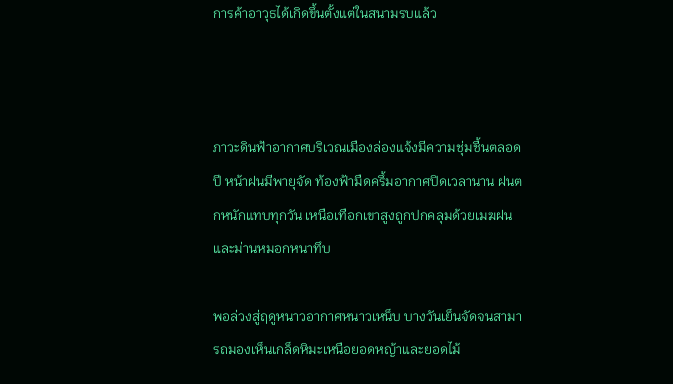การค้าอาวุธได้เกิดขึ้นตั้งแต่ในสนามรบแล้ว



ภาวะดินฟ้าอากาศบริเวณเมืองล่องแจ้งมีความชุ่มชื้นตลอดปี หน้าฝนมีพายุจัด ท้องฟ้ามืดครึ้มอากาศปิดเวลานาน ฝนตกหนักแทบทุกวัน เหนือเทือกเขาสูงถูกปกคลุมด้วยเมฆฝนและม่านหมอกหนาทึบ

พอล่วงสู่ฤดูหนาวอากาศหนาวเหน็บ บางวันเย็นจัดจนสามารถมองเห็นเกล็ดหิมะเหนือยอดหญ้าและยอดไม้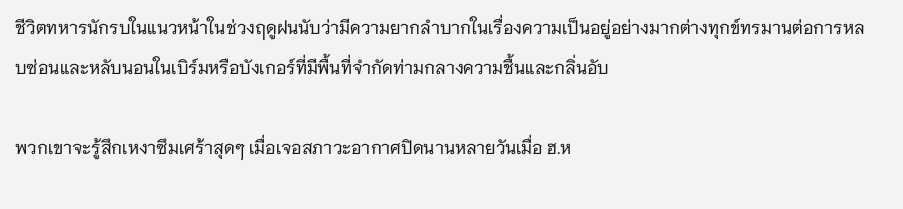ชีวิตทหารนักรบในแนวหน้าในช่วงฤดูฝนนับว่ามีความยากลำบากในเรื่องความเป็นอยู่อย่างมากต่างทุกข์ทรมานต่อการหลบซ่อนและหลับนอนในเบิร์มหรือบังเกอร์ที่มีพื้นที่จำกัดท่ามกลางความชื้นและกลิ่นอับ

พวกเขาจะรู้สึกเหงาซึมเศร้าสุดๆ เมื่อเจอสภาวะอากาศปิดนานหลายวันเมื่อ ฮ.ห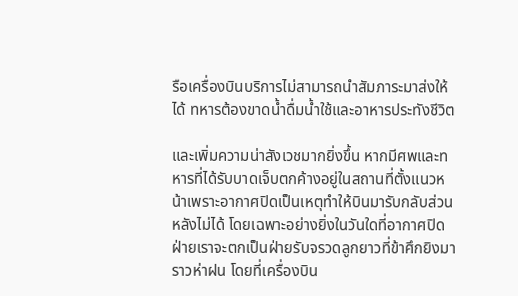รือเครื่องบินบริการไม่สามารถนำสัมภาระมาส่งให้ได้ ทหารต้องขาดน้ำดื่มน้ำใช้และอาหารประทังชีวิต

และเพิ่มความน่าสังเวชมากยิ่งขึ้น หากมีศพและทหารที่ได้รับบาดเจ็บตกค้างอยู่ในสถานที่ตั้งแนวหน้าเพราะอากาศปิดเป็นเหตุทำให้บินมารับกลับส่วนหลังไม่ได้ โดยเฉพาะอย่างยิ่งในวันใดที่อากาศปิด ฝ่ายเราจะตกเป็นฝ่ายรับจรวดลูกยาวที่ข้าศึกยิงมาราวห่าฝน โดยที่เครื่องบิน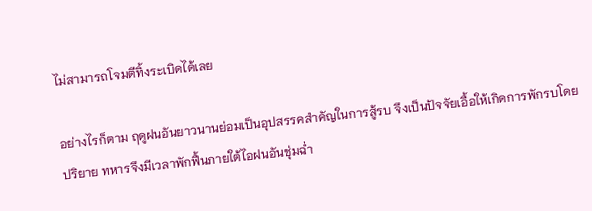ไม่สามารถโจมตีทิ้งระเบิดได้เลย

อย่างไรก็ตาม ฤดูฝนอันยาวนานย่อมเป็นอุปสรรคสำคัญในการสู้รบ จึงเป็นปัจจัยเอื้อให้เกิดการพักรบโดยปริยาย ทหารจึงมีเวลาพักฟื้นภายใต้ไอฝนอันชุ่มฉ่ำ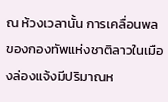ณ ห้วงเวลานั้น การเคลื่อนพลของกองทัพแห่งชาติลาวในเมืองล่องแจ้งมีปริมาณห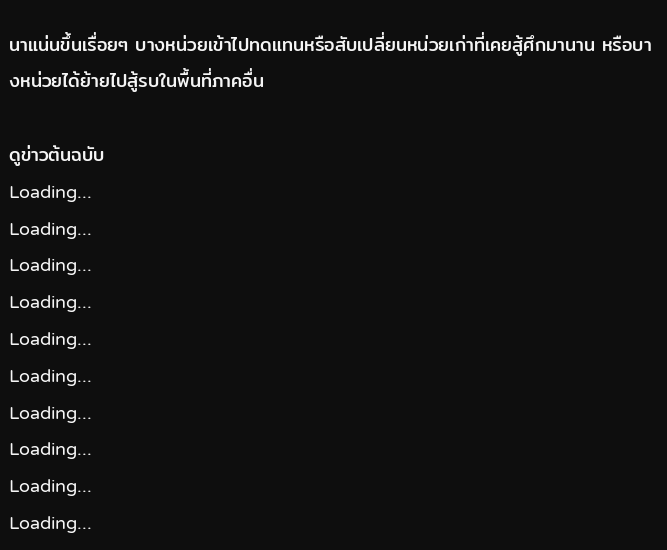นาแน่นขึ้นเรื่อยๆ บางหน่วยเข้าไปทดแทนหรือสับเปลี่ยนหน่วยเก่าที่เคยสู้ศึกมานาน หรือบางหน่วยได้ย้ายไปสู้รบในพื้นที่ภาคอื่น

ดูข่าวต้นฉบับ
Loading...
Loading...
Loading...
Loading...
Loading...
Loading...
Loading...
Loading...
Loading...
Loading...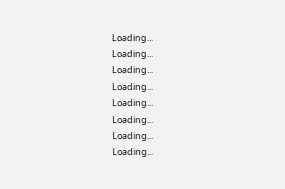Loading...
Loading...
Loading...
Loading...
Loading...
Loading...
Loading...
Loading...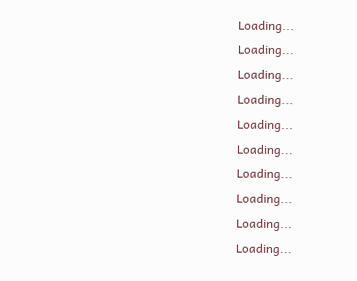Loading...
Loading...
Loading...
Loading...
Loading...
Loading...
Loading...
Loading...
Loading...
Loading...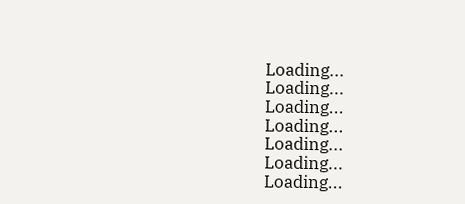Loading...
Loading...
Loading...
Loading...
Loading...
Loading...
Loading...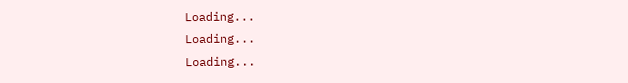Loading...
Loading...
Loading...